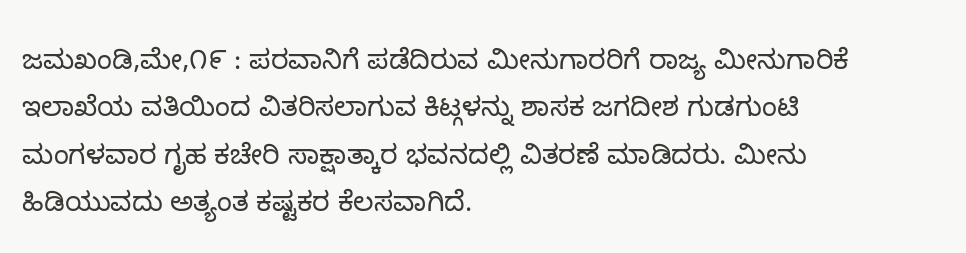ಜಮಖಂಡಿ,ಮೇ,೧೯ : ಪರವಾನಿಗೆ ಪಡೆದಿರುವ ಮೀನುಗಾರರಿಗೆ ರಾಜ್ಯ ಮೀನುಗಾರಿಕೆ ಇಲಾಖೆಯ ವತಿಯಿಂದ ವಿತರಿಸಲಾಗುವ ಕಿಟ್ಗಳನ್ನು ಶಾಸಕ ಜಗದೀಶ ಗುಡಗುಂಟಿ ಮಂಗಳವಾರ ಗೃಹ ಕಚೇರಿ ಸಾಕ್ಷಾತ್ಕಾರ ಭವನದಲ್ಲಿ ವಿತರಣೆ ಮಾಡಿದರು. ಮೀನು ಹಿಡಿಯುವದು ಅತ್ಯಂತ ಕಷ್ಟಕರ ಕೆಲಸವಾಗಿದೆ.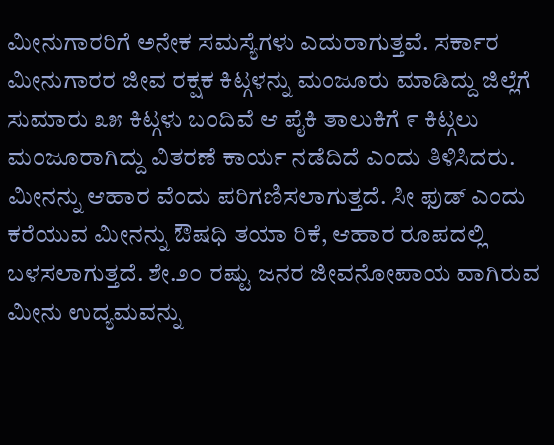ಮೀನುಗಾರರಿಗೆ ಅನೇಕ ಸಮಸ್ಯೆಗಳು ಎದುರಾಗುತ್ತವೆ. ಸರ್ಕಾರ ಮೀನುಗಾರರ ಜೀವ ರಕ್ಷಕ ಕಿಟ್ಗಳನ್ನು ಮಂಜೂರು ಮಾಡಿದ್ದು ಜಿಲ್ಲೆಗೆ ಸುಮಾರು ೩೫ ಕಿಟ್ಗಳು ಬಂದಿವೆ ಆ ಪೈಕಿ ತಾಲುಕಿಗೆ ೯ ಕಿಟ್ಗಲು ಮಂಜೂರಾಗಿದ್ದು ವಿತರಣೆ ಕಾರ್ಯ ನಡೆದಿದೆ ಎಂದು ತಿಳಿಸಿದರು. ಮೀನನ್ನು ಆಹಾರ ವೆಂದು ಪರಿಗಣಿಸಲಾಗುತ್ತದೆ. ಸೀ ಫುಡ್ ಎಂದು ಕರೆಯುವ ಮೀನನ್ನು ಔಷಧಿ ತಯಾ ರಿಕೆ, ಆಹಾರ ರೂಪದಲ್ಲಿ ಬಳಸಲಾಗುತ್ತದೆ. ಶೇ.೨೦ ರಷ್ಟು ಜನರ ಜೀವನೋಪಾಯ ವಾಗಿರುವ ಮೀನು ಉದ್ಯಮವನ್ನು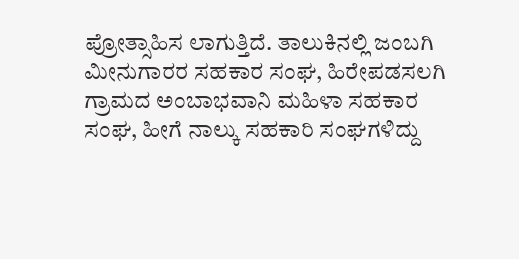ಪ್ರೋತ್ಸಾಹಿಸ ಲಾಗುತ್ತಿದೆ. ತಾಲುಕಿನಲ್ಲಿ ಜಂಬಗಿ ಮೀನುಗಾರರ ಸಹಕಾರ ಸಂಘ, ಹಿರೇಪಡಸಲಗಿ ಗ್ರಾಮದ ಅಂಬಾಭವಾನಿ ಮಹಿಳಾ ಸಹಕಾರ ಸಂಘ, ಹೀಗೆ ನಾಲ್ಕು ಸಹಕಾರಿ ಸಂಘಗಳಿದ್ದು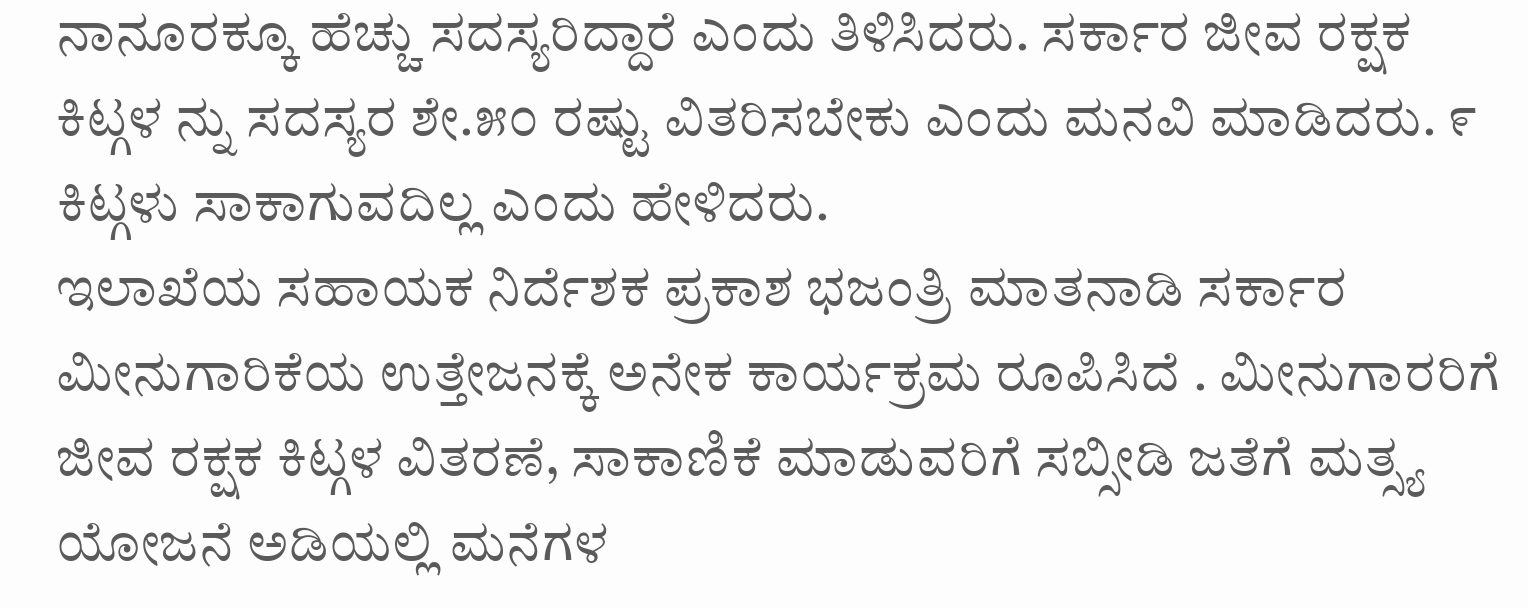ನಾನೂರಕ್ಕೂ ಹೆಚ್ಚು ಸದಸ್ಯರಿದ್ದಾರೆ ಎಂದು ತಿಳಿಸಿದರು. ಸರ್ಕಾರ ಜೀವ ರಕ್ಷಕ ಕಿಟ್ಗಳ ನ್ನು ಸದಸ್ಯರ ಶೇ.೫೦ ರಷ್ಟು ವಿತರಿಸಬೇಕು ಎಂದು ಮನವಿ ಮಾಡಿದರು. ೯ ಕಿಟ್ಗಳು ಸಾಕಾಗುವದಿಲ್ಲ ಎಂದು ಹೇಳಿದರು.
ಇಲಾಖೆಯ ಸಹಾಯಕ ನಿರ್ದೆಶಕ ಪ್ರಕಾಶ ಭಜಂತ್ರಿ ಮಾತನಾಡಿ ಸರ್ಕಾರ ಮೀನುಗಾರಿಕೆಯ ಉತ್ತೇಜನಕ್ಕೆ ಅನೇಕ ಕಾರ್ಯಕ್ರಮ ರೂಪಿಸಿದೆ . ಮೀನುಗಾರರಿಗೆ ಜೀವ ರಕ್ಷಕ ಕಿಟ್ಗಳ ವಿತರಣೆ, ಸಾಕಾಣಿಕೆ ಮಾಡುವರಿಗೆ ಸಬ್ಸೀಡಿ ಜತೆಗೆ ಮತ್ಸ್ಯ ಯೋಜನೆ ಅಡಿಯಲ್ಲಿ ಮನೆಗಳ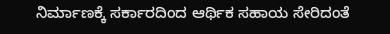ನಿರ್ಮಾಣಕ್ಕೆ ಸರ್ಕಾರದಿಂದ ಆರ್ಥಿಕ ಸಹಾಯ ಸೇರಿದಂತೆ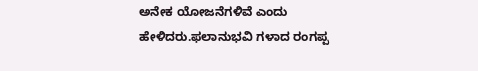ಅನೇಕ ಯೋಜನೆಗಳಿವೆ ಎಂದು ಹೇಳಿದರು.ಫಲಾನುಭವಿ ಗಳಾದ ರಂಗಪ್ಪ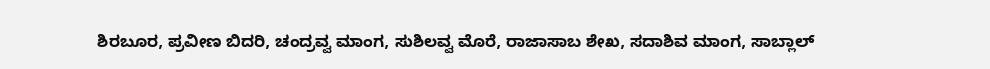ಶಿರಬೂರ, ಪ್ರವೀಣ ಬಿದರಿ, ಚಂದ್ರವ್ವ ಮಾಂಗ, ಸುಶಿಲವ್ವ ಮೊರೆ, ರಾಜಾಸಾಬ ಶೇಖ, ಸದಾಶಿವ ಮಾಂಗ, ಸಾಬ್ಲಾಲ್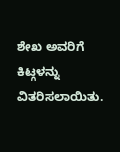ಶೇಖ ಅವರಿಗೆ ಕಿಟ್ಗಳನ್ನು ವಿತರಿಸಲಾಯಿತು.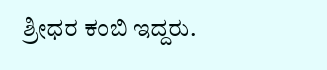ಶ್ರೀಧರ ಕಂಬಿ ಇದ್ದರು.